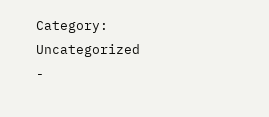Category: Uncategorized
-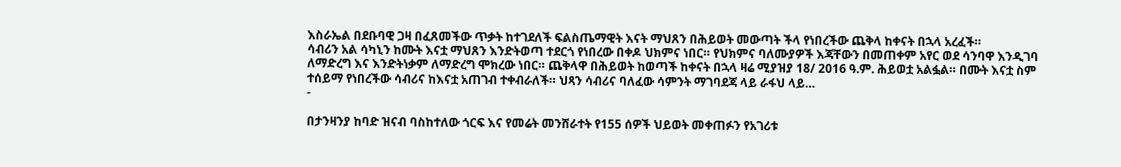እስራኤል በደቡባዊ ጋዛ በፈጸመችው ጥቃት ከተገደለች ፍልስጤማዊት እናት ማህጸን በሕይወት መውጣት ችላ የነበረችው ጨቅላ ከቀናት በኋላ አረፈች።
ሳብሪን አል ሳካኒን ከሙት እናቷ ማህጸን እንድትወጣ ተደርጎ የነበረው በቀዶ ህክምና ነበር። የህክምና ባለሙያዎች እጃቸውን በመጠቀም አየር ወደ ሳንባዋ እንዲገባ ለማድረግ እና እንድትነቃም ለማድረግ ሞክረው ነበር። ጨቅላዋ በሕይወት ከወጣች ከቀናት በኋላ ዛሬ ሚያዝያ 18/ 2016 ዓ.ም. ሕይወቷ አልፏል። በሙት እናቷ ስም ተሰይማ የነበረችው ሳብሪና ከእናቷ አጠገብ ተቀብራለች። ህጻን ሳብሪና ባለፈው ሳምንት ማገባደጃ ላይ ራፋህ ላይ…
-

በታንዛንያ ከባድ ዝናብ ባስከተለው ጎርፍ እና የመሬት መንሸራተት የ155 ሰዎች ህይወት መቀጠፉን የአገሪቱ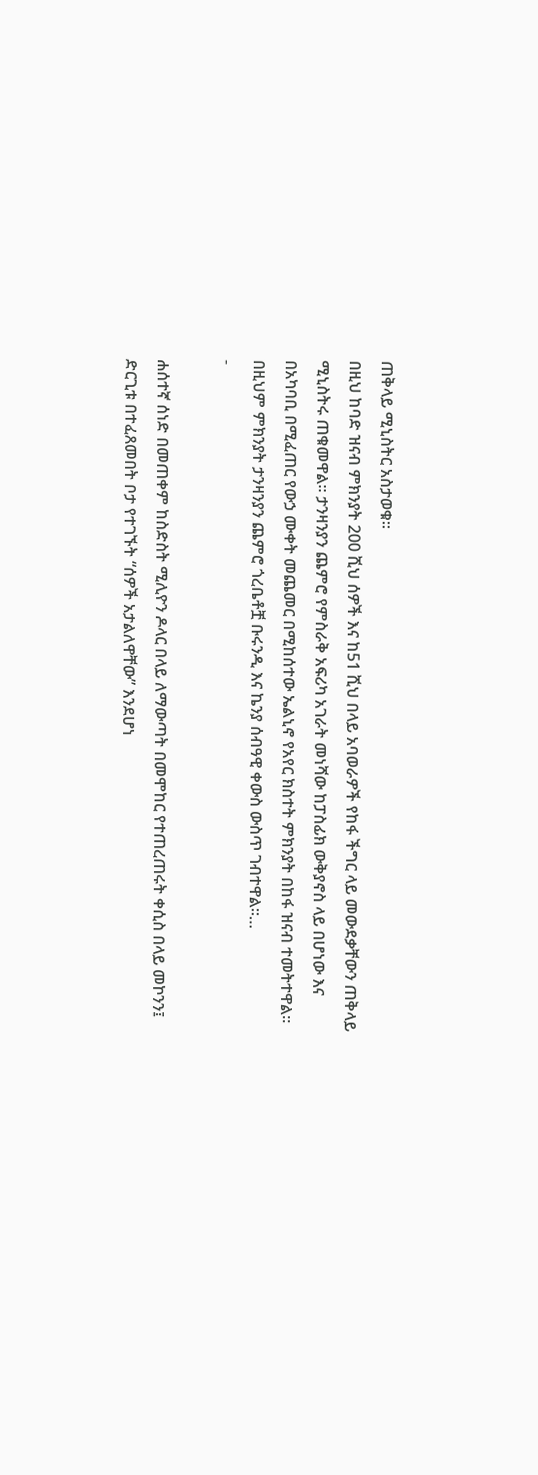ጠቅላይ ሚኒስትር አስታወቁ።
በዚህ ከባድ ዝናብ ምክንያት 200 ሺህ ሰዎች እና ከ51 ሺህ በላይ አባወራዎች የከፋ ችግር ላይ መውደቃቸውን ጠቅላይ ሚኒስትሩ ጠቁመዋል። ታንዛንያን ጨምሮ የምስራቅ አፍሪካ አገራት መነሻው ከፓስፊክ ውቅያኖስ ላይ በሆነው እና በአካባቢ በሚፈጠር የውኃ ሙቀት መጨመር በሚከሰተው ኤልኒኖ የአየር ክስተት ምክንያት በከፋ ዝናብ ተመትተዋል። በዚህም ምክንያት ታንዛንያን ጨምሮ ጎረቤቶቿ ቡሩንዲ እና ኬንያ ሰብዓዊ ቀውስ ውስጥ ገብተዋል።…
-

ሐሰተኛ ሰነድ በመጠቀም ከስድስት ሚሊዮን ዶላር በላይ ለማውጣት በመሞከር የተጠረጠሩት ቀሲስ በላይ መኮንን፤ ድርጊቱ በተፈጸመበት ቦታ የተገኙት “ሰዎች አታልለዋቸው” እንደሆነ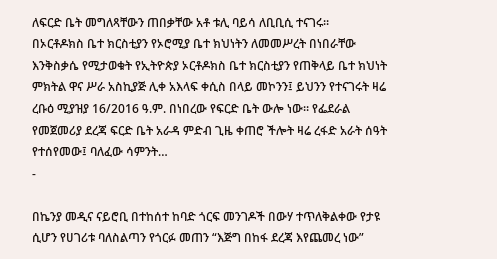ለፍርድ ቤት መግለጻቸውን ጠበቃቸው አቶ ቱሊ ባይሳ ለቢቢሲ ተናገሩ።
በኦርቶዶክስ ቤተ ክርስቲያን የኦሮሚያ ቤተ ክህነትን ለመመሥረት በነበራቸው እንቅስቃሴ የሚታወቁት የኢትዮጵያ ኦርቶዶክስ ቤተ ክርስቲያን የጠቅላይ ቤተ ክህነት ምክትል ዋና ሥራ አስኪያጅ ሊቀ አእላፍ ቀሲስ በላይ መኮንን፤ ይህንን የተናገሩት ዛሬ ረቡዕ ሚያዝያ 16/2016 ዓ.ም. በነበረው የፍርድ ቤት ውሎ ነው። የፌደራል የመጀመሪያ ደረጃ ፍርድ ቤት አራዳ ምድብ ጊዜ ቀጠሮ ችሎት ዛሬ ረፋድ አራት ሰዓት የተሰየመው፤ ባለፈው ሳምንት…
-

በኬንያ መዲና ናይሮቢ በተከሰተ ከባድ ጎርፍ መንገዶች በውሃ ተጥለቅልቀው የታዩ ሲሆን የሀገሪቱ ባለስልጣን የጎርፉ መጠን “እጅግ በከፋ ደረጃ እየጨመረ ነው”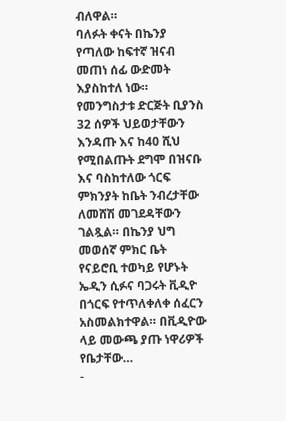ብለዋል።
ባለፉት ቀናት በኬንያ የጣለው ከፍተኛ ዝናብ መጠነ ሰፊ ውድመት እያስከተለ ነው። የመንግስታቱ ድርጅት ቢያንስ 32 ሰዎች ህይወታቸውን እንዳጡ እና ከ40 ሺህ የሚበልጡት ደግሞ በዝናቡ እና ባስከተለው ጎርፍ ምክንያት ከቤት ንብረታቸው ለመሸሽ መገደዳቸውን ገልጿል። በኬንያ ህግ መወሰኛ ምክር ቤት የናይሮቢ ተወካይ የሆኑት ኤዲን ሲፉና ባጋሩት ቪዲዮ በጎርፍ የተጥለቀለቀ ሰፈርን አስመልክተዋል። በቪዲዮው ላይ መውጫ ያጡ ነዋሪዎች የቤታቸው…
-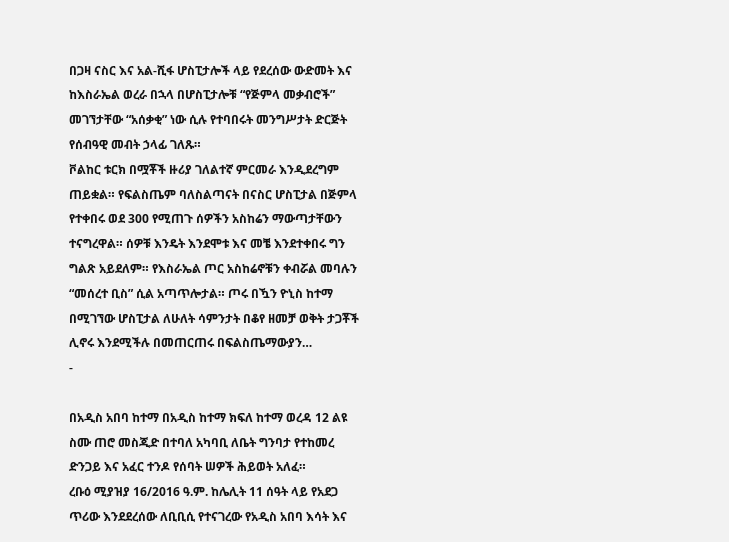በጋዛ ናስር እና አል-ሺፋ ሆስፒታሎች ላይ የደረሰው ውድመት እና ከእስራኤል ወረራ በኋላ በሆስፒታሎቹ “የጅምላ መቃብሮች” መገኘታቸው “አሰቃቂ” ነው ሲሉ የተባበሩት መንግሥታት ድርጅት የሰብዓዊ መብት ኃላፊ ገለጹ።
ቮልከር ቱርክ በሟቾች ዙሪያ ገለልተኛ ምርመራ እንዲደረግም ጠይቋል። የፍልስጤም ባለስልጣናት በናስር ሆስፒታል በጅምላ የተቀበሩ ወደ 300 የሚጠጉ ሰዎችን አስከሬን ማውጣታቸውን ተናግረዋል። ሰዎቹ እንዴት እንደሞቱ እና መቼ እንደተቀበሩ ግን ግልጽ አይደለም። የእስራኤል ጦር አስከሬኖቹን ቀብሯል መባሉን “መሰረተ ቢስ” ሲል አጣጥሎታል። ጦሩ በዃን ዮኒስ ከተማ በሚገኘው ሆስፒታል ለሁለት ሳምንታት በቆየ ዘመቻ ወቅት ታጋቾች ሊኖሩ እንደሚችሉ በመጠርጠሩ በፍልስጤማውያን…
-

በአዲስ አበባ ከተማ በአዲስ ከተማ ክፍለ ከተማ ወረዳ 12 ልዩ ስሙ ጠሮ መስጂድ በተባለ አካባቢ ለቤት ግንባታ የተከመረ ድንጋይ እና አፈር ተንዶ የሰባት ሠዎች ሕይወት አለፈ።
ረቡዕ ሚያዝያ 16/2016 ዓ.ም. ከሌሊት 11 ሰዓት ላይ የአደጋ ጥሪው እንደደረሰው ለቢቢሲ የተናገረው የአዲስ አበባ እሳት እና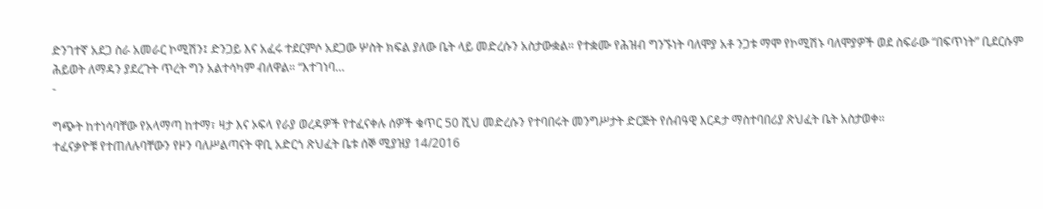ድንገተኛ አደጋ ስራ አመራር ኮሚሽን፤ ድንጋይ እና አፈሩ ተደርምሶ አደጋው ሦስት ክፍል ያለው ቤት ላይ መድረሱን አስታውቋል። የተቋሙ የሕዝብ ግንኙነት ባለሞያ አቶ ንጋቱ ማሞ የኮሚሽኑ ባለሞያዎች ወደ ስፍራው “በፍጥነት” ቢደርሱም ሕይወት ለማዳን ያደረጉት ጥረት ግን አልተሳካም ብለዋል። “እተገነባ…
-

ግጭት ከተነሳባቸው የአላማጣ ከተማ፣ ዛታ እና ኦፍላ የራያ ወረዳዎች የተፈናቀሉ ሰዎች ቁጥር 50 ሺህ መድረሱን የተባበሩት መንግሥታት ድርጅት የሰብዓዊ እርዳታ ማስተባበሪያ ጽህፈት ቤት አስታወቀ።
ተፈናቃዮቹ የተጠለሉባቸውን የዞን ባለሥልጣናት ዋቢ አድርጎ ጽህፈት ቤቱ ሰኞ ሚያዝያ 14/2016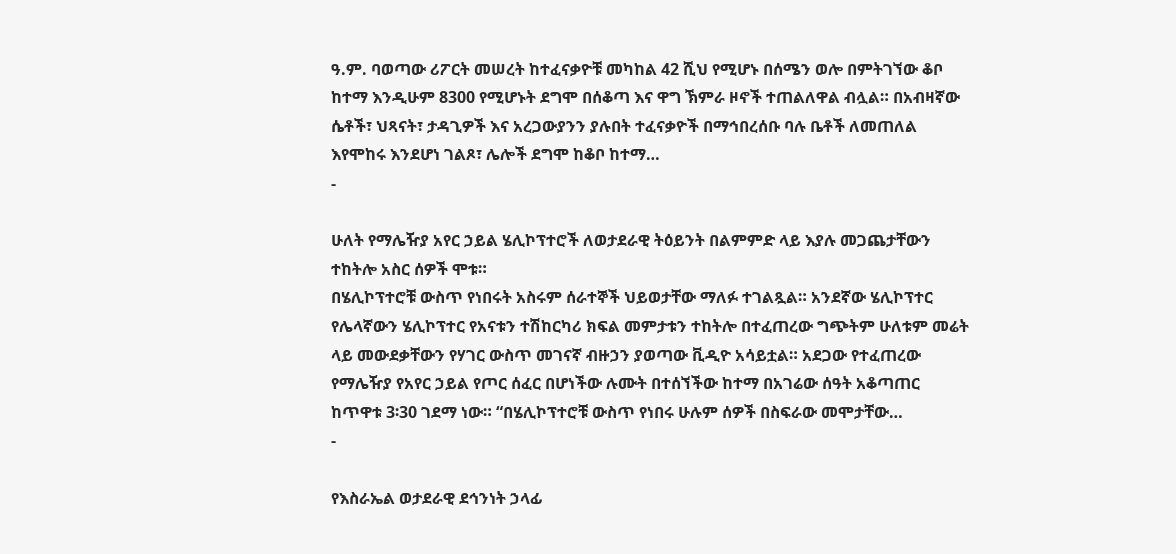ዓ.ም. ባወጣው ሪፖርት መሠረት ከተፈናቃዮቹ መካከል 42 ሺህ የሚሆኑ በሰሜን ወሎ በምትገኘው ቆቦ ከተማ እንዲሁም 8300 የሚሆኑት ደግሞ በሰቆጣ እና ዋግ ኽምራ ዞኖች ተጠልለዋል ብሏል። በአብዛኛው ሴቶች፣ ህጻናት፣ ታዳጊዎች እና አረጋውያንን ያሉበት ተፈናቃዮች በማኅበረሰቡ ባሉ ቤቶች ለመጠለል እየሞከሩ እንደሆነ ገልጾ፣ ሌሎች ደግሞ ከቆቦ ከተማ…
-

ሁለት የማሌዥያ አየር ኃይል ሄሊኮፕተሮች ለወታደራዊ ትዕይንት በልምምድ ላይ እያሉ መጋጨታቸውን ተከትሎ አስር ሰዎች ሞቱ።
በሄሊኮፕተሮቹ ውስጥ የነበሩት አስሩም ሰራተኞች ህይወታቸው ማለፉ ተገልጿል። አንደኛው ሄሊኮፕተር የሌላኛውን ሄሊኮፕተር የአናቱን ተሽከርካሪ ክፍል መምታቱን ተከትሎ በተፈጠረው ግጭትም ሁለቱም መሬት ላይ መውደቃቸውን የሃገር ውስጥ መገናኛ ብዙኃን ያወጣው ቪዲዮ አሳይቷል። አደጋው የተፈጠረው የማሌዥያ የአየር ኃይል የጦር ሰፈር በሆነችው ሉሙት በተሰኘችው ከተማ በአገሬው ሰዓት አቆጣጠር ከጥዋቱ 3፡30 ገደማ ነው። “በሄሊኮፕተሮቹ ውስጥ የነበሩ ሁሉም ሰዎች በስፍራው መሞታቸው…
-

የእስራኤል ወታደራዊ ደኅንነት ኃላፊ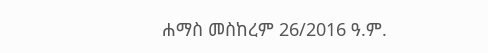ሐማስ መስከረም 26/2016 ዓ.ም.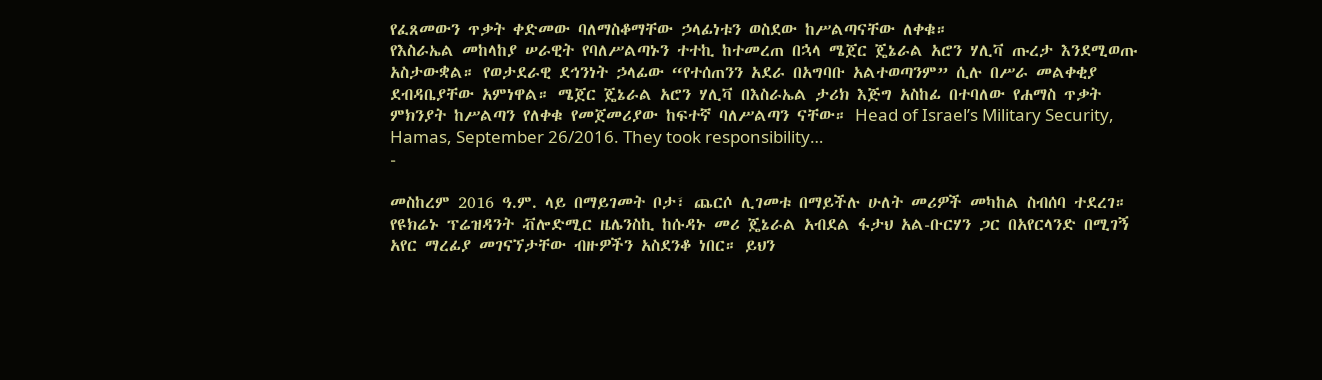የፈጸመውን ጥቃት ቀድመው ባለማስቆማቸው ኃላፊነቱን ወስደው ከሥልጣናቸው ለቀቁ።
የእስራኤል መከላከያ ሠራዊት የባለሥልጣኑን ተተኪ ከተመረጠ በኋላ ሜጀር ጄኔራል አሮን ሃሊቫ ጡረታ እንደሚወጡ አስታውቋል። የወታደራዊ ደኅንነት ኃላፊው “የተሰጠንን አደራ በአግባቡ አልተወጣንም” ሲሉ በሥራ መልቀቂያ ደብዳቤያቸው አምነዋል። ሜጀር ጄኔራል አሮን ሃሊቫ በእስራኤል ታሪክ እጅግ አስከፊ በተባለው የሐማስ ጥቃት ምክንያት ከሥልጣን የለቀቁ የመጀመሪያው ከፍተኛ ባለሥልጣን ናቸው። Head of Israel’s Military Security, Hamas, September 26/2016. They took responsibility…
-

መስከረም 2016 ዓ.ም. ላይ በማይገመት ቦታ፣ ጨርሶ ሊገመቱ በማይችሉ ሁለት መሪዎች መካከል ስብሰባ ተደረገ።
የዩክሬኑ ፕሬዝዳንት ቭሎድሚር ዜሌንስኪ ከሱዳኑ መሪ ጄኔራል አብደል ፋታህ አል-ቡርሃን ጋር በአየርላንድ በሚገኝ አየር ማረፊያ መገናኘታቸው ብዙዎችን አስደንቆ ነበር። ይህን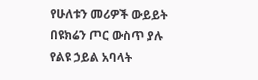የሁለቱን መሪዎች ውይይት በዩክሬን ጦር ውስጥ ያሉ የልዩ ኃይል አባላት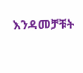እንዳመቻቹት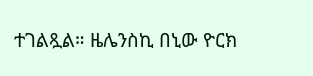ተገልጿል። ዜሌንስኪ በኒው ዮርክ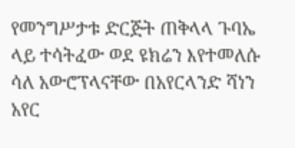የመንግሥታቱ ድርጅት ጠቅላላ ጉባኤ ላይ ተሳትፈው ወደ ዩክሬን እየተመለሱ ሳለ አውሮፕላናቸው በአየርላንድ ሻነን አየር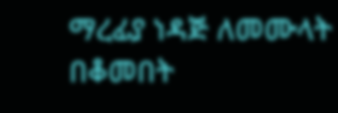ማረፊያ ነዳጅ ለመሙላት በቆመበት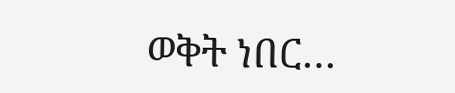ወቅት ነበር…